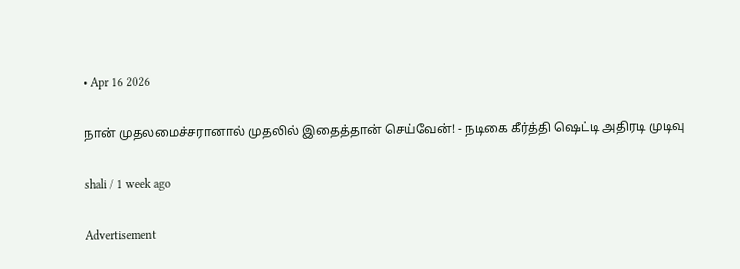• Apr 16 2026

நான் முதலமைச்சரானால் முதலில் இதைத்தான் செய்வேன்! - நடிகை கீர்த்தி ஷெட்டி அதிரடி முடிவு

shali / 1 week ago

Advertisement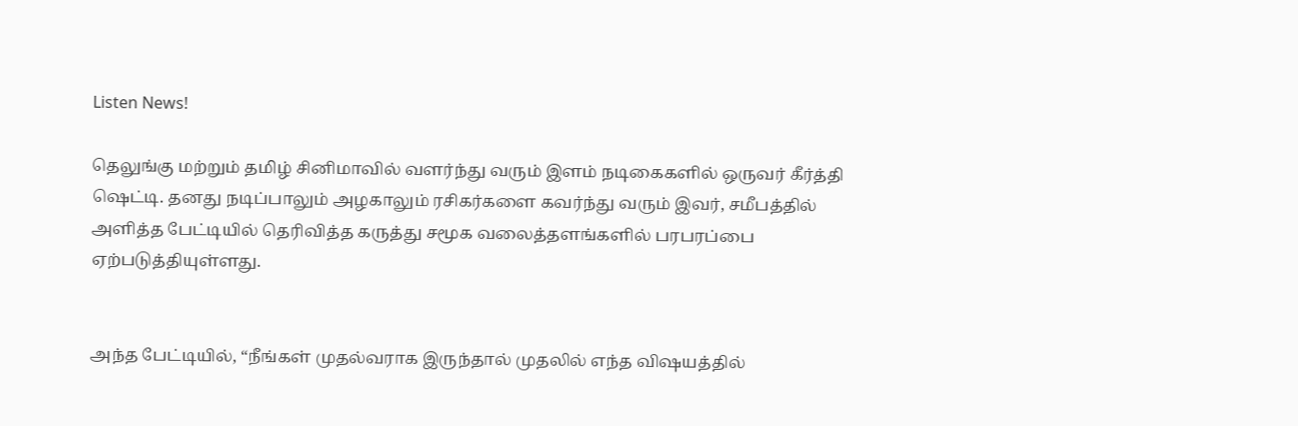Listen News!

தெலுங்கு மற்றும் தமிழ் சினிமாவில் வளர்ந்து வரும் இளம் நடிகைகளில் ஒருவர் கீர்த்தி ஷெட்டி. தனது நடிப்பாலும் அழகாலும் ரசிகர்களை கவர்ந்து வரும் இவர், சமீபத்தில் அளித்த பேட்டியில் தெரிவித்த கருத்து சமூக வலைத்தளங்களில் பரபரப்பை ஏற்படுத்தியுள்ளது.


அந்த பேட்டியில், “நீங்கள் முதல்வராக இருந்தால் முதலில் எந்த விஷயத்தில்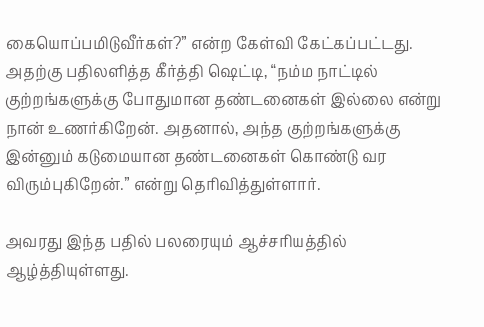கையொப்பமிடுவீர்கள்?” என்ற கேள்வி கேட்கப்பட்டது. அதற்கு பதிலளித்த கீர்த்தி ஷெட்டி, “நம்ம நாட்டில் குற்றங்களுக்கு போதுமான தண்டனைகள் இல்லை என்று நான் உணர்கிறேன். அதனால், அந்த குற்றங்களுக்கு இன்னும் கடுமையான தண்டனைகள் கொண்டு வர விரும்புகிறேன்.” என்று தெரிவித்துள்ளார்.

அவரது இந்த பதில் பலரையும் ஆச்சரியத்தில் ஆழ்த்தியுள்ளது.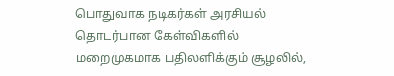பொதுவாக நடிகர்கள் அரசியல் தொடர்பான கேள்விகளில் மறைமுகமாக பதிலளிக்கும் சூழலில்,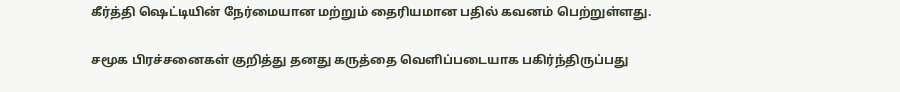கீர்த்தி ஷெட்டியின் நேர்மையான மற்றும் தைரியமான பதில் கவனம் பெற்றுள்ளது.

சமூக பிரச்சனைகள் குறித்து தனது கருத்தை வெளிப்படையாக பகிர்ந்திருப்பது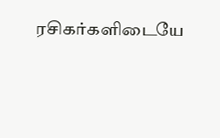ரசிகர்களிடையே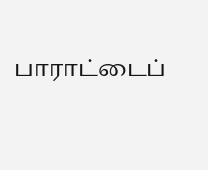பாராட்டைப்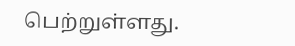பெற்றுள்ளது.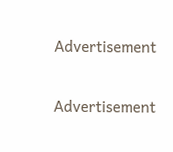Advertisement

Advertisement